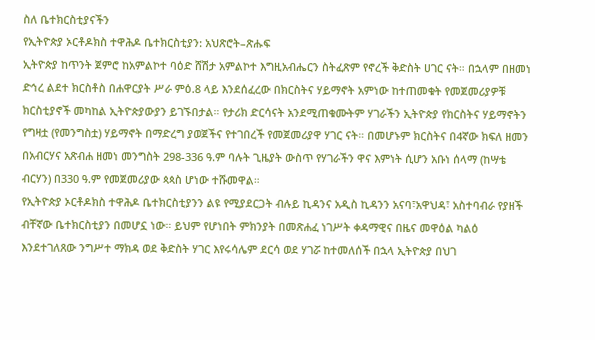ስለ ቤተክርስቲያናችን
የኢትዮጵያ ኦርቶዶክስ ተዋሕዶ ቤተክርስቲያን: አህጽሮት–ጽሑፍ
ኢትዮጵያ ከጥንት ጀምሮ ከአምልኮተ ባዕድ ሸሽታ አምልኮተ እግዚአብሔርን ስትፈጽም የኖረች ቅድስት ሀገር ናት። በኋላም በዘመነ ድኅረ ልደተ ክርስቶስ በሐዋርያት ሥራ ምዕ.8 ላይ እንደሰፈረው በክርስትና ሃይማኖት አምነው ከተጠመቁት የመጀመሪያዎቹ ክርስቲያኖች መካከል ኢትዮጵያውያን ይገኙበታል። የታሪክ ድርሳናት አንደሚጠቁሙትም ሃገራችን ኢትዮጵያ የክርስትና ሃይማኖትን የግዛቷ (የመንግስቷ) ሃይማኖት በማድረግ ያወጀችና የተገበረች የመጀመሪያዋ ሃገር ናት። በመሆኑም ክርስትና በ4ኛው ክፍለ ዘመን በአብርሃና አጽብሐ ዘመነ መንግስት 298-336 ዓ.ም ባሉት ጊዜያት ውስጥ የሃገራችን ዋና እምነት ሲሆን አቡነ ሰላማ (ከሣቴ ብርሃን) በ330 ዓ.ም የመጀመሪያው ጳጳስ ሆነው ተሹመዋል።
የኢትዮጵያ ኦርቶዶክስ ተዋሕዶ ቤተክርስቲያንን ልዩ የሚያደርጋት ብሉይ ኪዳንና አዲስ ኪዳንን አናባ፣አዋህዳ፣ አስተባብራ የያዘች ብቸኛው ቤተክርስቲያን በመሆኗ ነው። ይህም የሆነበት ምክንያት በመጽሐፈ ነገሥት ቀዳማዊና በዜና መዋዕል ካልዕ እንደተገለጸው ንግሥተ ማክዳ ወደ ቅድስት ሃገር እየሩሳሌም ደርሳ ወደ ሃገሯ ከተመለሰች በኋላ ኢትዮጵያ በህገ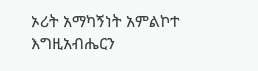ኦሪት አማካኝነት አምልኮተ እግዚአብሔርን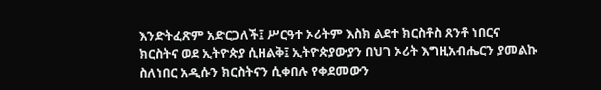እንድትፈጽም አድርጋለች፤ ሥርዓተ ኦሪትም እስክ ልደተ ክርስቶስ ጸንቶ ነበርና ክርስትና ወደ ኢትዮጵያ ሲዘልቅ፤ ኢትዮጵያውያን በህገ ኦሪት እግዚአብሔርን ያመልኩ ስለነበር አዲሱን ክርስትናን ሲቀበሉ የቀደመውን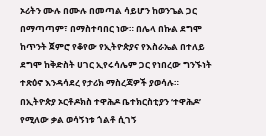ኦሪትን ሙሉ በሙሉ በመጣል ሳይሆን ከወንጌል ጋር በማጣጣም፣ በማስተባበር ነው። በሌላ በኩል ደግሞ ከጥንት ጀምሮ የቆየው የኢትዮጵያና የእስራኤል በተለይ ደግሞ ከቅድስት ሀገር ኢየሩሳሌም ጋር የነበረው ግንኙነት ተጽዕኖ እንዳሳደረ የታሪክ ማስረጃዎች ያወሳሉ።
በኢትዮጵያ ኦርቶዶክስ ተዋሕዶ ቤተክርስቲያን ‘ተዋሕዶ’ የሚለው ቃል ወሳኝነቱ ጎልቶ ሲገኝ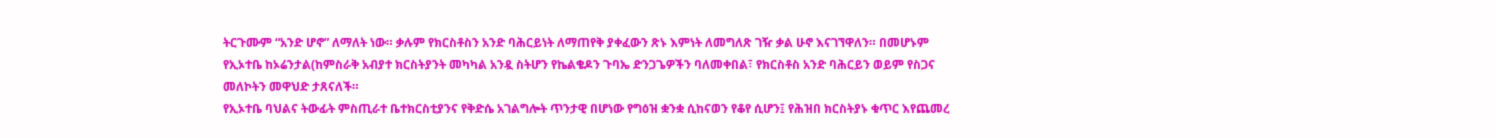ትርጉሙም “አንድ ሆኖ” ለማለት ነው። ቃሉም የክርስቶስን አንድ ባሕርይነት ለማጠየቅ ያቀፈውን ጽኑ እምነት ለመግለጽ ገዥ ቃል ሁኖ እናገኘዋለን። በመሆኑም የኢኦተቤ ከኦሬንታል(ከምስራቅ አብያተ ክርስትያንት መካካል አንዷ ስትሆን የኬልቄዶን ጉባኤ ድንጋጌዎችን ባለመቀበል፣ የክርስቶስ አንድ ባሕርይን ወይም የስጋና መለኮትን መዋህድ ታጸናለች።
የኢኦተቤ ባህልና ትውፊት ምስጢራተ ቤተክርስቲያንና የቅድሴ አገልግሎት ጥንታዊ በሆነው የግዕዝ ቋንቋ ሲከናወን የቆየ ሲሆን፤ የሕዝበ ክርስትያኑ ቁጥር እየጨመረ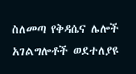ስለመጣ የቅዳሴና ሌሎች አገልግሎቶች ወደተለያዩ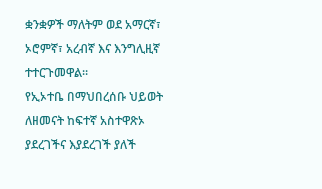ቋንቋዎች ማለትም ወደ አማርኛ፣ ኦሮምኛ፣ አረብኛ እና እንግሊዚኛ ተተርጉመዋል።
የኢኦተቤ በማህበረሰቡ ህይወት ለዘመናት ከፍተኛ አስተዋጽኦ ያደረገችና እያደረገች ያለች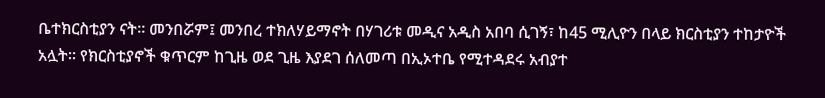ቤተክርስቲያን ናት። መንበሯም፤ መንበረ ተክለሃይማኖት በሃገሪቱ መዲና አዲስ አበባ ሲገኝ፣ ከ45 ሚሊዮን በላይ ክርስቲያን ተከታዮች አሏት። የክርስቲያኖች ቁጥርም ከጊዜ ወደ ጊዜ እያደገ ሰለመጣ በኢኦተቤ የሚተዳደሩ አብያተ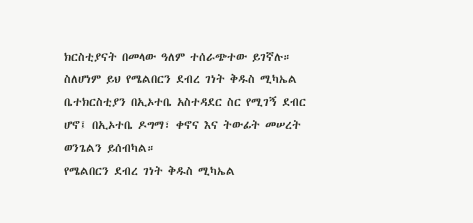ክርስቲያናት በመላው ዓለም ተሰራጭተው ይገኛሉ።
ስለሆነም ይህ የሜልበርን ደብረ ገነት ቅዱስ ሚካኤል ቤተክርስቲያን በኢኦተቤ አስተዳደር ስር የሚገኝ ደብር ሆኖ፤ በኢኦተቤ ዶግማ፣ ቀኖና እና ትውፊት መሠረት ወንጌልን ይሰብካል።
የሜልበርን ደብረ ገነት ቅዱስ ሚካኤል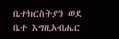ቤተክርስትያን ወደ ቤተ እግዚአብሔር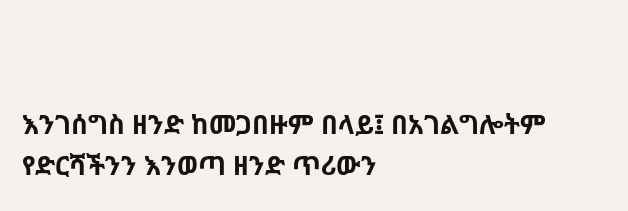እንገሰግስ ዘንድ ከመጋበዙም በላይ፤ በአገልግሎትም የድርሻችንን እንወጣ ዘንድ ጥሪውን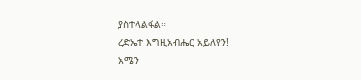ያስተላልፋል።
ረድኤተ እግዚአብሔር አይለየን!
አሜን